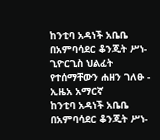ከንቲባ አዳነች አቤቤ በአምባሳደር ቆንጂት ሥነ-ጊዮርጊስ ህልፈት የተሰማቸውን ሐዘን ገለፁ - ኢዜአ አማርኛ
ከንቲባ አዳነች አቤቤ በአምባሳደር ቆንጂት ሥነ-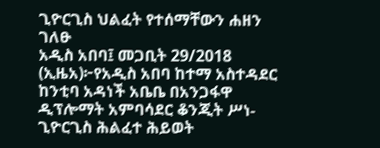ጊዮርጊስ ህልፈት የተሰማቸውን ሐዘን ገለፁ
አዲስ አበባ፤ መጋቢት 29/2018 (ኢዜአ)፦የአዲስ አበባ ከተማ አስተዳደር ከንቲባ አዳነች አቤቤ በአንጋፋዋ ዲፕሎማት አምባሳደር ቆንጂት ሥነ-ጊዮርጊስ ሕልፈተ ሕይወት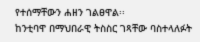የተሰማቸውን ሐዘን ገልፀዋል፡፡
ከንቲባዋ በማህበራዊ ትስስር ገጻቸው ባስተላለፉት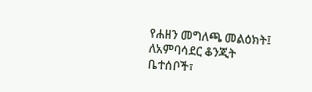የሐዘን መግለጫ መልዕክት፤ ለአምባሳደር ቆንጂት ቤተሰቦች፣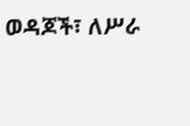ወዳጆች፣ ለሥራ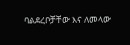ባልደረቦቻቸው እና ለመላው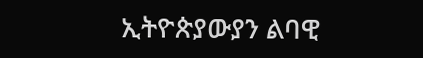ኢትዮጵያውያን ልባዊ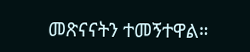መጽናናትን ተመኝተዋል።